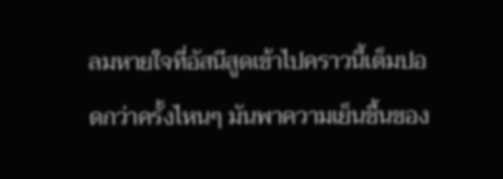ลมหายใจที่อัสนีสูดเข้าไปคราวนี้เต็มปอดกว่าครั้งไหนๆ มันพาความเย็นชื้นของ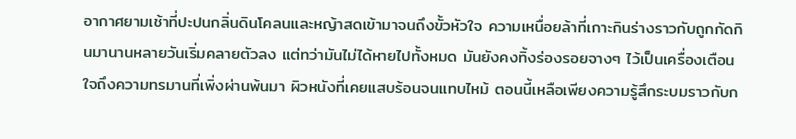อากาศยามเช้าที่ปะปนกลิ่นดินโคลนและหญ้าสดเข้ามาจนถึงขั้วหัวใจ ความเหนื่อยล้าที่เกาะกินร่างราวกับถูกกัดกินมานานหลายวันเริ่มคลายตัวลง แต่ทว่ามันไม่ได้หายไปทั้งหมด มันยังคงทิ้งร่องรอยจางๆ ไว้เป็นเครื่องเตือนใจถึงความทรมานที่เพิ่งผ่านพ้นมา ผิวหนังที่เคยแสบร้อนจนแทบไหม้ ตอนนี้เหลือเพียงความรู้สึกระบมราวกับก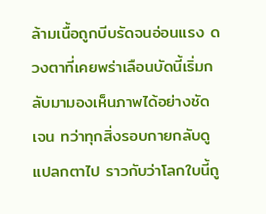ล้ามเนื้อถูกบีบรัดจนอ่อนแรง ดวงตาที่เคยพร่าเลือนบัดนี้เริ่มกลับมามองเห็นภาพได้อย่างชัดเจน ทว่าทุกสิ่งรอบกายกลับดูแปลกตาไป ราวกับว่าโลกใบนี้ถู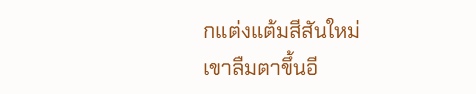กแต่งแต้มสีสันใหม่
เขาลืมตาขึ้นอี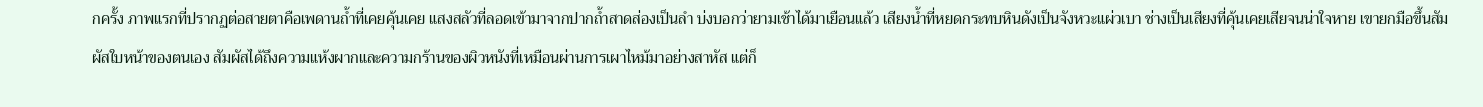กครั้ง ภาพแรกที่ปรากฏต่อสายตาคือเพดานถ้ำที่เคยคุ้นเคย แสงสลัวที่ลอดเข้ามาจากปากถ้ำสาดส่องเป็นลำ บ่งบอกว่ายามเช้าได้มาเยือนแล้ว เสียงน้ำที่หยดกระทบหินดังเป็นจังหวะแผ่วเบา ช่างเป็นเสียงที่คุ้นเคยเสียจนน่าใจหาย เขายกมือขึ้นสัมผัสใบหน้าของตนเอง สัมผัสได้ถึงความแห้งผากและความกร้านของผิวหนังที่เหมือนผ่านการเผาไหม้มาอย่างสาหัส แต่ก็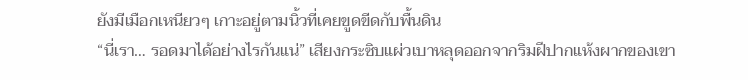ยังมีเมือกเหนียวๆ เกาะอยู่ตามนิ้วที่เคยขูดขีดกับพื้นดิน
“นี่เรา… รอดมาได้อย่างไรกันแน่” เสียงกระซิบแผ่วเบาหลุดออกจากริมฝีปากแห้งผากของเขา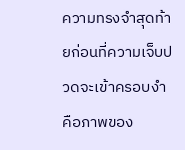ความทรงจำสุดท้ายก่อนที่ความเจ็บปวดจะเข้าครอบงำ คือภาพของ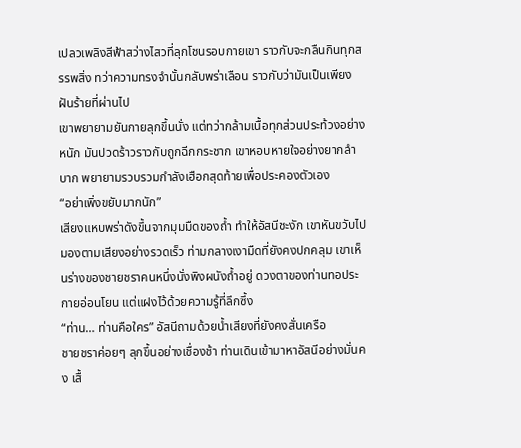เปลวเพลิงสีฟ้าสว่างไสวที่ลุกโชนรอบกายเขา ราวกับจะกลืนกินทุกสรรพสิ่ง ทว่าความทรงจำนั้นกลับพร่าเลือน ราวกับว่ามันเป็นเพียงฝันร้ายที่ผ่านไป
เขาพยายามยันกายลุกขึ้นนั่ง แต่ทว่ากล้ามเนื้อทุกส่วนประท้วงอย่างหนัก มันปวดร้าวราวกับถูกฉีกกระชาก เขาหอบหายใจอย่างยากลำบาก พยายามรวบรวมกำลังเฮือกสุดท้ายเพื่อประคองตัวเอง
“อย่าเพิ่งขยับมากนัก”
เสียงแหบพร่าดังขึ้นจากมุมมืดของถ้ำ ทำให้อัสนีชะงัก เขาหันขวับไปมองตามเสียงอย่างรวดเร็ว ท่ามกลางเงามืดที่ยังคงปกคลุม เขาเห็นร่างของชายชราคนหนึ่งนั่งพิงผนังถ้ำอยู่ ดวงตาของท่านทอประกายอ่อนโยน แต่แฝงไว้ด้วยความรู้ที่ลึกซึ้ง
“ท่าน… ท่านคือใคร” อัสนีถามด้วยน้ำเสียงที่ยังคงสั่นเครือ
ชายชราค่อยๆ ลุกขึ้นอย่างเชื่องช้า ท่านเดินเข้ามาหาอัสนีอย่างมั่นคง เสื้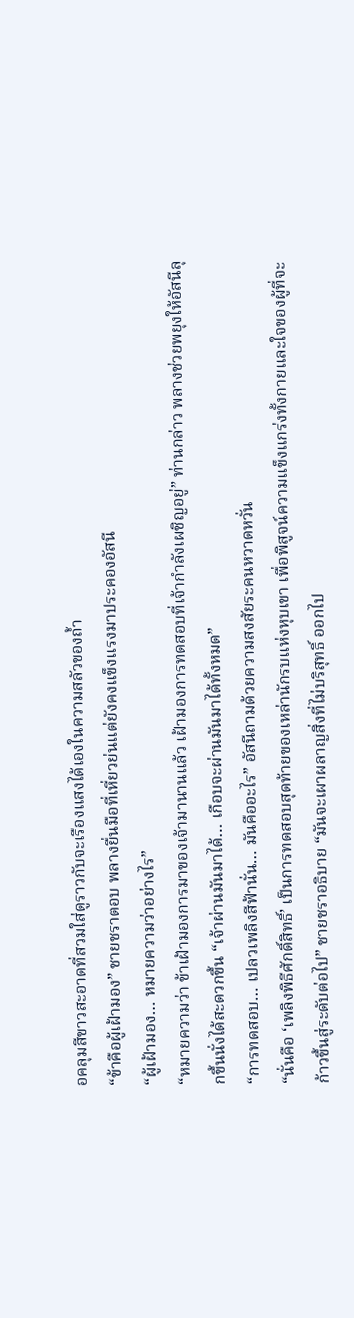อคลุมสีขาวสะอาดที่สวมใส่ดูราวกับจะเรืองแสงได้เองในความสลัวของถ้ำ
“ข้าคือผู้เฝ้ามอง” ชายชราตอบ พลางยื่นมือที่เหี่ยวย่นแต่ยังคงแข็งแรงมาประคองอัสนี
“ผู้เฝ้ามอง… หมายความว่าอย่างไร”
“หมายความว่า ข้าเฝ้ามองการมาของเจ้ามานานแล้ว เฝ้ามองการทดสอบที่เจ้ากำลังเผชิญอยู่” ท่านกล่าว พลางช่วยพยุงให้อัสนีลุกขึ้นนั่งได้สะดวกขึ้น “เจ้าผ่านมันมาได้… เกือบจะผ่านมันมาได้ทั้งหมด”
“การทดสอบ… เปลวเพลิงสีฟ้านั่น… มันคืออะไร” อัสนีถามด้วยความสงสัยระคนหวาดหวั่น
“นั่นคือ ‘เพลิงพิธีศักดิ์สิทธิ์’ เป็นการทดสอบสุดท้ายของเหล่านักรบแห่งหุบเขา เพื่อพิสูจน์ความแข็งแกร่งทั้งกายและใจของผู้ที่จะก้าวขึ้นสู่ระดับต่อไป” ชายชราอธิบาย “มันจะเผาผลาญสิ่งที่ไม่บริสุทธิ์ ออกไป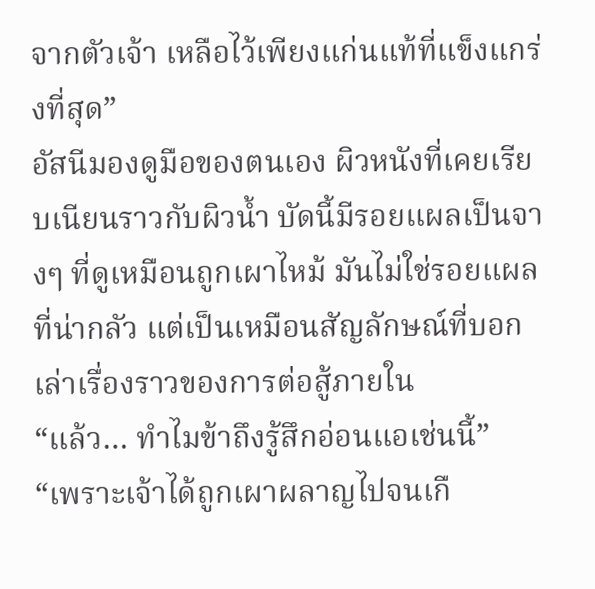จากตัวเจ้า เหลือไว้เพียงแก่นแท้ที่แข็งแกร่งที่สุด”
อัสนีมองดูมือของตนเอง ผิวหนังที่เคยเรียบเนียนราวกับผิวน้ำ บัดนี้มีรอยแผลเป็นจางๆ ที่ดูเหมือนถูกเผาไหม้ มันไม่ใช่รอยแผลที่น่ากลัว แต่เป็นเหมือนสัญลักษณ์ที่บอกเล่าเรื่องราวของการต่อสู้ภายใน
“แล้ว… ทำไมข้าถึงรู้สึกอ่อนแอเช่นนี้”
“เพราะเจ้าได้ถูกเผาผลาญไปจนเกื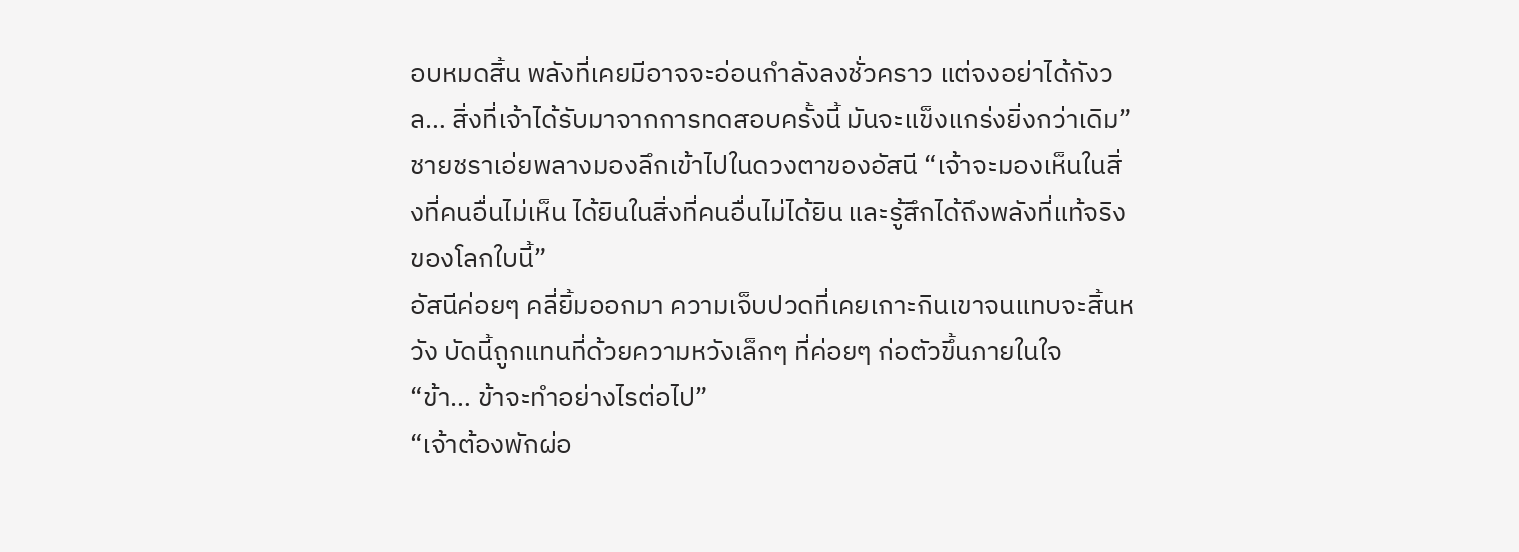อบหมดสิ้น พลังที่เคยมีอาจจะอ่อนกำลังลงชั่วคราว แต่จงอย่าได้กังวล… สิ่งที่เจ้าได้รับมาจากการทดสอบครั้งนี้ มันจะแข็งแกร่งยิ่งกว่าเดิม” ชายชราเอ่ยพลางมองลึกเข้าไปในดวงตาของอัสนี “เจ้าจะมองเห็นในสิ่งที่คนอื่นไม่เห็น ได้ยินในสิ่งที่คนอื่นไม่ได้ยิน และรู้สึกได้ถึงพลังที่แท้จริงของโลกใบนี้”
อัสนีค่อยๆ คลี่ยิ้มออกมา ความเจ็บปวดที่เคยเกาะกินเขาจนแทบจะสิ้นหวัง บัดนี้ถูกแทนที่ด้วยความหวังเล็กๆ ที่ค่อยๆ ก่อตัวขึ้นภายในใจ
“ข้า… ข้าจะทำอย่างไรต่อไป”
“เจ้าต้องพักผ่อ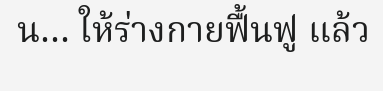น… ให้ร่างกายฟื้นฟู แล้ว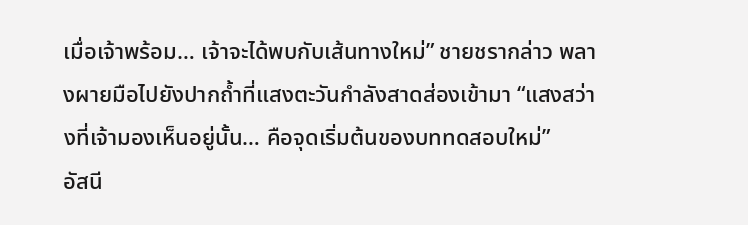เมื่อเจ้าพร้อม… เจ้าจะได้พบกับเส้นทางใหม่” ชายชรากล่าว พลางผายมือไปยังปากถ้ำที่แสงตะวันกำลังสาดส่องเข้ามา “แสงสว่างที่เจ้ามองเห็นอยู่นั้น… คือจุดเริ่มต้นของบททดสอบใหม่”
อัสนี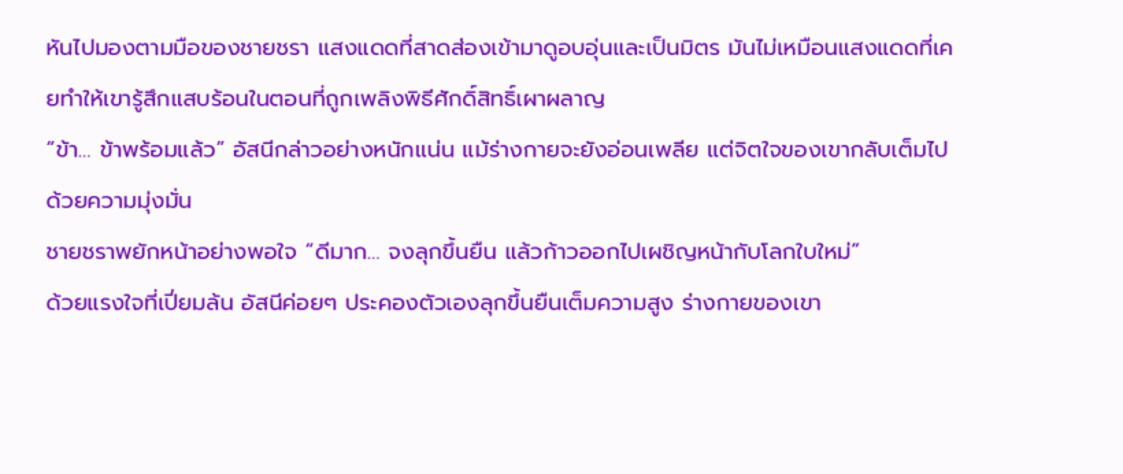หันไปมองตามมือของชายชรา แสงแดดที่สาดส่องเข้ามาดูอบอุ่นและเป็นมิตร มันไม่เหมือนแสงแดดที่เคยทำให้เขารู้สึกแสบร้อนในตอนที่ถูกเพลิงพิธีศักดิ์สิทธิ์เผาผลาญ
“ข้า… ข้าพร้อมแล้ว” อัสนีกล่าวอย่างหนักแน่น แม้ร่างกายจะยังอ่อนเพลีย แต่จิตใจของเขากลับเต็มไปด้วยความมุ่งมั่น
ชายชราพยักหน้าอย่างพอใจ “ดีมาก… จงลุกขึ้นยืน แล้วก้าวออกไปเผชิญหน้ากับโลกใบใหม่”
ด้วยแรงใจที่เปี่ยมล้น อัสนีค่อยๆ ประคองตัวเองลุกขึ้นยืนเต็มความสูง ร่างกายของเขา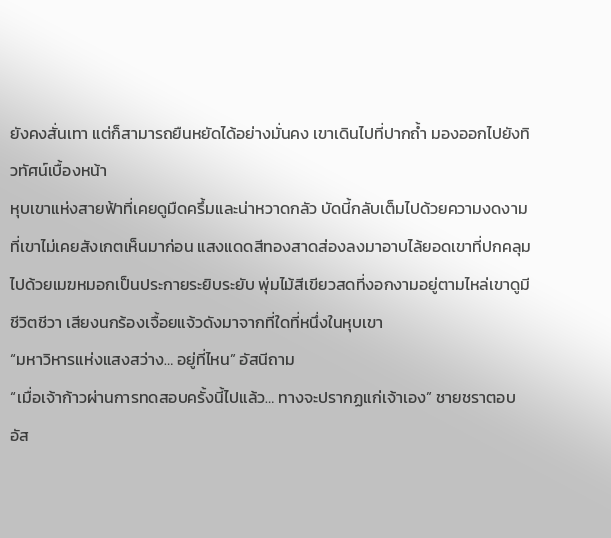ยังคงสั่นเทา แต่ก็สามารถยืนหยัดได้อย่างมั่นคง เขาเดินไปที่ปากถ้ำ มองออกไปยังทิวทัศน์เบื้องหน้า
หุบเขาแห่งสายฟ้าที่เคยดูมืดครึ้มและน่าหวาดกลัว บัดนี้กลับเต็มไปด้วยความงดงามที่เขาไม่เคยสังเกตเห็นมาก่อน แสงแดดสีทองสาดส่องลงมาอาบไล้ยอดเขาที่ปกคลุมไปด้วยเมฆหมอกเป็นประกายระยิบระยับ พุ่มไม้สีเขียวสดที่งอกงามอยู่ตามไหล่เขาดูมีชีวิตชีวา เสียงนกร้องเจื้อยแจ้วดังมาจากที่ใดที่หนึ่งในหุบเขา
“มหาวิหารแห่งแสงสว่าง… อยู่ที่ไหน” อัสนีถาม
“เมื่อเจ้าก้าวผ่านการทดสอบครั้งนี้ไปแล้ว… ทางจะปรากฏแก่เจ้าเอง” ชายชราตอบ
อัส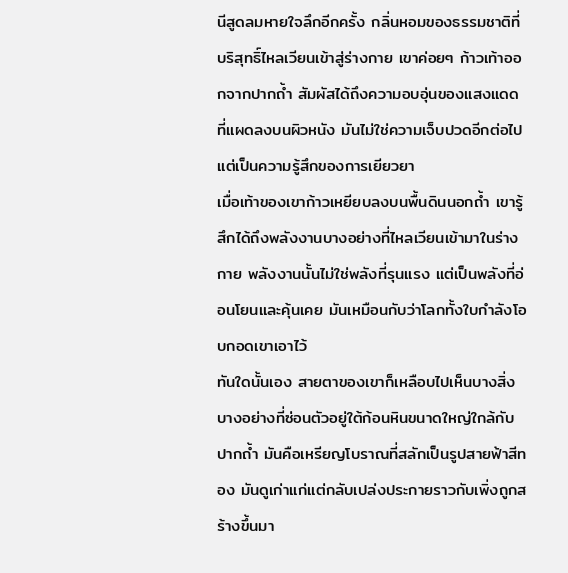นีสูดลมหายใจลึกอีกครั้ง กลิ่นหอมของธรรมชาติที่บริสุทธิ์ไหลเวียนเข้าสู่ร่างกาย เขาค่อยๆ ก้าวเท้าออกจากปากถ้ำ สัมผัสได้ถึงความอบอุ่นของแสงแดดที่แผดลงบนผิวหนัง มันไม่ใช่ความเจ็บปวดอีกต่อไป แต่เป็นความรู้สึกของการเยียวยา
เมื่อเท้าของเขาก้าวเหยียบลงบนพื้นดินนอกถ้ำ เขารู้สึกได้ถึงพลังงานบางอย่างที่ไหลเวียนเข้ามาในร่างกาย พลังงานนั้นไม่ใช่พลังที่รุนแรง แต่เป็นพลังที่อ่อนโยนและคุ้นเคย มันเหมือนกับว่าโลกทั้งใบกำลังโอบกอดเขาเอาไว้
ทันใดนั้นเอง สายตาของเขาก็เหลือบไปเห็นบางสิ่งบางอย่างที่ซ่อนตัวอยู่ใต้ก้อนหินขนาดใหญ่ใกล้กับปากถ้ำ มันคือเหรียญโบราณที่สลักเป็นรูปสายฟ้าสีทอง มันดูเก่าแก่แต่กลับเปล่งประกายราวกับเพิ่งถูกสร้างขึ้นมา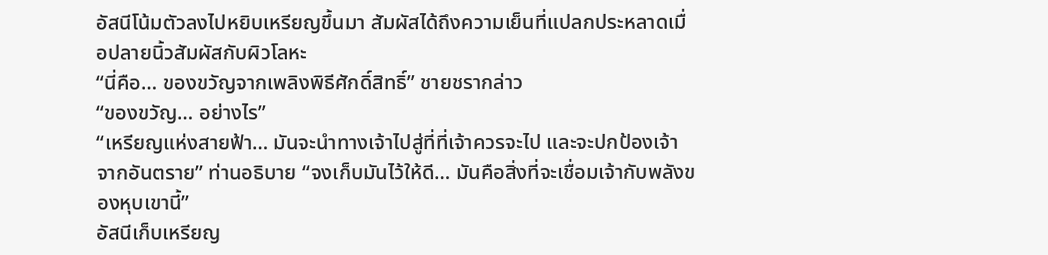อัสนีโน้มตัวลงไปหยิบเหรียญขึ้นมา สัมผัสได้ถึงความเย็นที่แปลกประหลาดเมื่อปลายนิ้วสัมผัสกับผิวโลหะ
“นี่คือ… ของขวัญจากเพลิงพิธีศักดิ์สิทธิ์” ชายชรากล่าว
“ของขวัญ… อย่างไร”
“เหรียญแห่งสายฟ้า… มันจะนำทางเจ้าไปสู่ที่ที่เจ้าควรจะไป และจะปกป้องเจ้าจากอันตราย” ท่านอธิบาย “จงเก็บมันไว้ให้ดี… มันคือสิ่งที่จะเชื่อมเจ้ากับพลังของหุบเขานี้”
อัสนีเก็บเหรียญ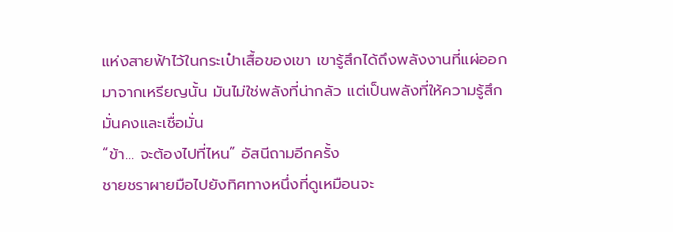แห่งสายฟ้าไว้ในกระเป๋าเสื้อของเขา เขารู้สึกได้ถึงพลังงานที่แผ่ออกมาจากเหรียญนั้น มันไม่ใช่พลังที่น่ากลัว แต่เป็นพลังที่ให้ความรู้สึกมั่นคงและเชื่อมั่น
“ข้า… จะต้องไปที่ไหน” อัสนีถามอีกครั้ง
ชายชราผายมือไปยังทิศทางหนึ่งที่ดูเหมือนจะ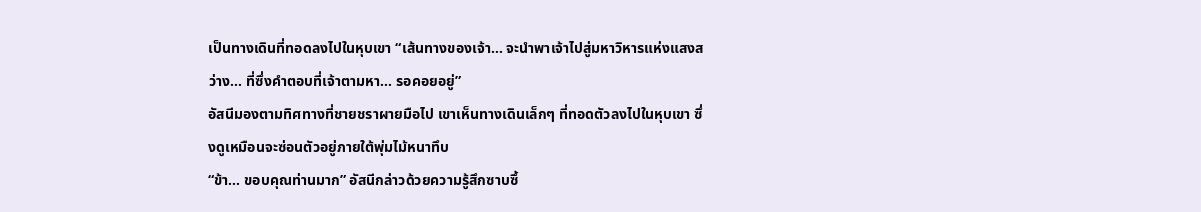เป็นทางเดินที่ทอดลงไปในหุบเขา “เส้นทางของเจ้า… จะนำพาเจ้าไปสู่มหาวิหารแห่งแสงสว่าง… ที่ซึ่งคำตอบที่เจ้าตามหา… รอคอยอยู่”
อัสนีมองตามทิศทางที่ชายชราผายมือไป เขาเห็นทางเดินเล็กๆ ที่ทอดตัวลงไปในหุบเขา ซึ่งดูเหมือนจะซ่อนตัวอยู่ภายใต้พุ่มไม้หนาทึบ
“ข้า… ขอบคุณท่านมาก” อัสนีกล่าวด้วยความรู้สึกซาบซึ้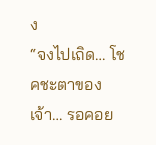ง
“จงไปเถิด… โชคชะตาของเจ้า… รอคอย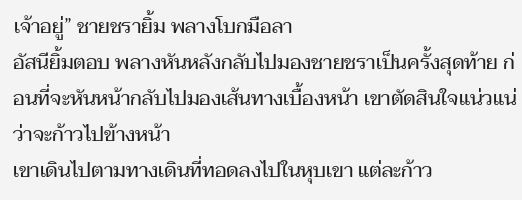เจ้าอยู่” ชายชรายิ้ม พลางโบกมือลา
อัสนียิ้มตอบ พลางหันหลังกลับไปมองชายชราเป็นครั้งสุดท้าย ก่อนที่จะหันหน้ากลับไปมองเส้นทางเบื้องหน้า เขาตัดสินใจแน่วแน่ว่าจะก้าวไปข้างหน้า
เขาเดินไปตามทางเดินที่ทอดลงไปในหุบเขา แต่ละก้าว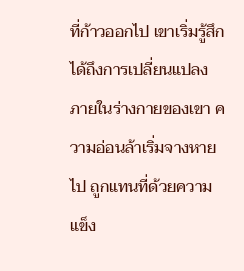ที่ก้าวออกไป เขาเริ่มรู้สึกได้ถึงการเปลี่ยนแปลงภายในร่างกายของเขา ความอ่อนล้าเริ่มจางหายไป ถูกแทนที่ด้วยความแข็ง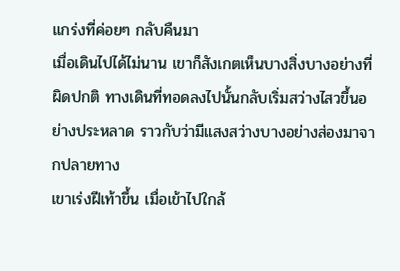แกร่งที่ค่อยๆ กลับคืนมา
เมื่อเดินไปได้ไม่นาน เขาก็สังเกตเห็นบางสิ่งบางอย่างที่ผิดปกติ ทางเดินที่ทอดลงไปนั้นกลับเริ่มสว่างไสวขึ้นอย่างประหลาด ราวกับว่ามีแสงสว่างบางอย่างส่องมาจากปลายทาง
เขาเร่งฝีเท้าขึ้น เมื่อเข้าไปใกล้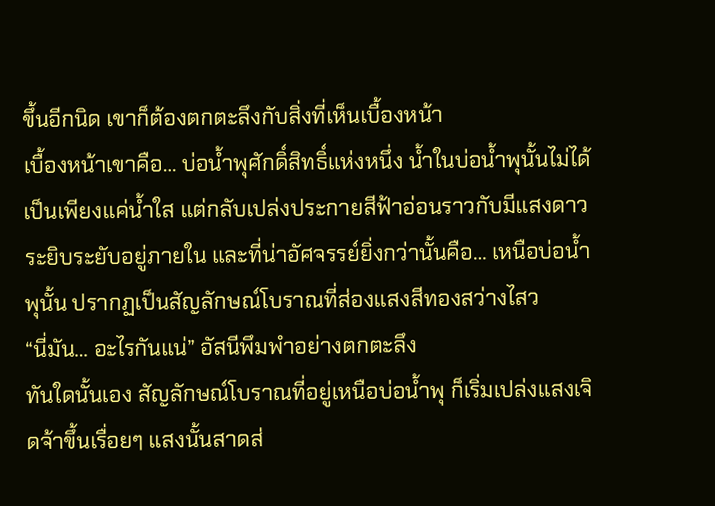ขึ้นอีกนิด เขาก็ต้องตกตะลึงกับสิ่งที่เห็นเบื้องหน้า
เบื้องหน้าเขาคือ… บ่อน้ำพุศักดิ์สิทธิ์แห่งหนึ่ง น้ำในบ่อน้ำพุนั้นไม่ได้เป็นเพียงแค่น้ำใส แต่กลับเปล่งประกายสีฟ้าอ่อนราวกับมีแสงดาวระยิบระยับอยู่ภายใน และที่น่าอัศจรรย์ยิ่งกว่านั้นคือ… เหนือบ่อน้ำพุนั้น ปรากฏเป็นสัญลักษณ์โบราณที่ส่องแสงสีทองสว่างไสว
“นี่มัน… อะไรกันแน่” อัสนีพึมพำอย่างตกตะลึง
ทันใดนั้นเอง สัญลักษณ์โบราณที่อยู่เหนือบ่อน้ำพุ ก็เริ่มเปล่งแสงเจิดจ้าขึ้นเรื่อยๆ แสงนั้นสาดส่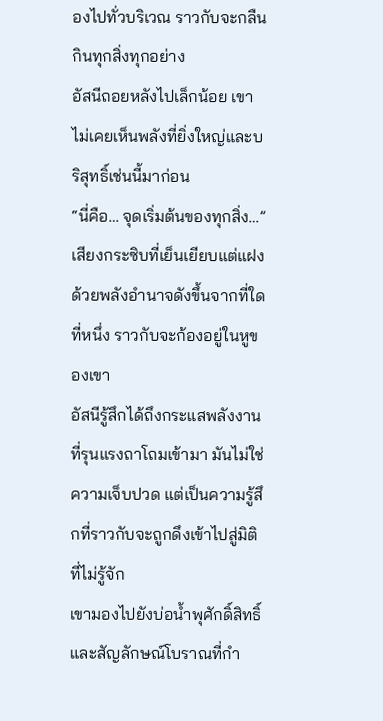องไปทั่วบริเวณ ราวกับจะกลืนกินทุกสิ่งทุกอย่าง
อัสนีถอยหลังไปเล็กน้อย เขาไม่เคยเห็นพลังที่ยิ่งใหญ่และบริสุทธิ์เช่นนี้มาก่อน
“นี่คือ… จุดเริ่มต้นของทุกสิ่ง…”
เสียงกระซิบที่เย็นเยียบแต่แฝงด้วยพลังอำนาจดังขึ้นจากที่ใดที่หนึ่ง ราวกับจะก้องอยู่ในหูของเขา
อัสนีรู้สึกได้ถึงกระแสพลังงานที่รุนแรงถาโถมเข้ามา มันไม่ใช่ความเจ็บปวด แต่เป็นความรู้สึกที่ราวกับจะถูกดึงเข้าไปสู่มิติที่ไม่รู้จัก
เขามองไปยังบ่อน้ำพุศักดิ์สิทธิ์ และสัญลักษณ์โบราณที่กำ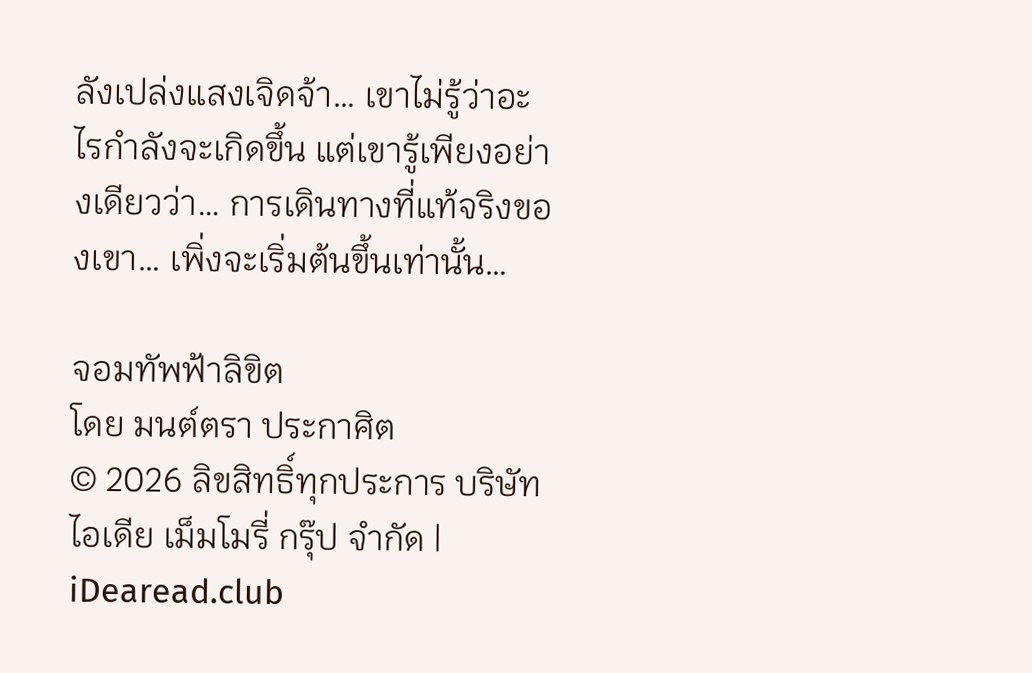ลังเปล่งแสงเจิดจ้า… เขาไม่รู้ว่าอะไรกำลังจะเกิดขึ้น แต่เขารู้เพียงอย่างเดียวว่า… การเดินทางที่แท้จริงของเขา… เพิ่งจะเริ่มต้นขึ้นเท่านั้น…

จอมทัพฟ้าลิขิต
โดย มนต์ตรา ประกาศิต
© 2026 ลิขสิทธิ์ทุกประการ บริษัท ไอเดีย เม็มโมรี่ กรุ๊ป จำกัด | iDearead.club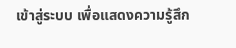เข้าสู่ระบบ เพื่อแสดงความรู้สึก